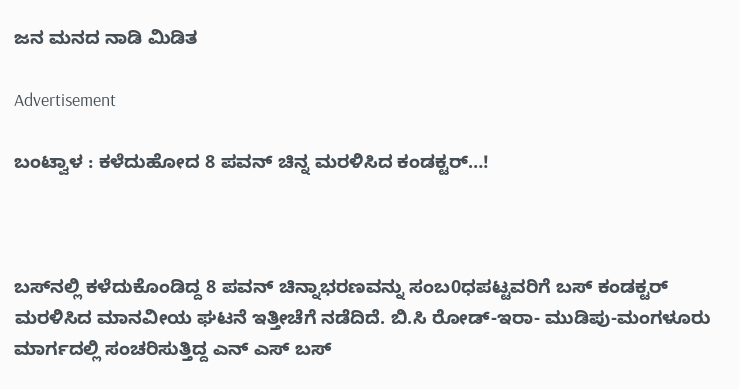ಜನ ಮನದ ನಾಡಿ ಮಿಡಿತ

Advertisement

ಬಂಟ್ವಾಳ : ಕಳೆದುಹೋದ 8 ಪವನ್ ಚಿನ್ನ ಮರಳಿಸಿದ ಕಂಡಕ್ಟರ್…!



ಬಸ್‌ನಲ್ಲಿ ಕಳೆದುಕೊಂಡಿದ್ದ 8 ಪವನ್ ಚಿನ್ನಾಭರಣವನ್ನು ಸಂಬ0ಧಪಟ್ಟವರಿಗೆ ಬಸ್ ಕಂಡಕ್ಟರ್ ಮರಳಿಸಿದ ಮಾನವೀಯ ಘಟನೆ ಇತ್ತೀಚೆಗೆ ನಡೆದಿದೆ. ಬಿ.ಸಿ ರೋಡ್-ಇರಾ- ಮುಡಿಪು-ಮಂಗಳೂರು ಮಾರ್ಗದಲ್ಲಿ ಸಂಚರಿಸುತ್ತಿದ್ದ ಎನ್ ಎಸ್ ಬಸ್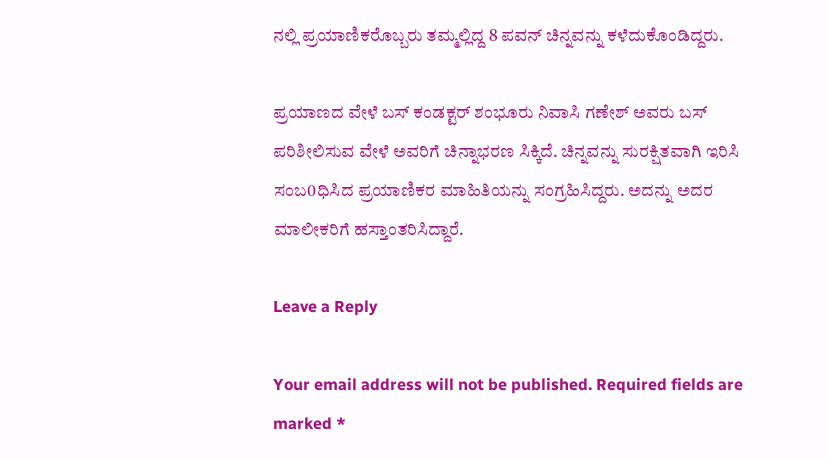ನಲ್ಲಿ ಪ್ರಯಾಣಿಕರೊಬ್ಬರು ತಮ್ಮಲ್ಲಿದ್ದ 8 ಪವನ್ ಚಿನ್ನವನ್ನು ಕಳೆದುಕೊಂಡಿದ್ದರು.

ಪ್ರಯಾಣದ ವೇಳೆ ಬಸ್ ಕಂಡಕ್ಟರ್ ಶಂಭೂರು ನಿವಾಸಿ ಗಣೇಶ್ ಅವರು ಬಸ್ ಪರಿಶೀಲಿಸುವ ವೇಳೆ ಅವರಿಗೆ ಚಿನ್ನಾಭರಣ ಸಿಕ್ಕಿದೆ. ಚಿನ್ನವನ್ನು ಸುರಕ್ಷಿತವಾಗಿ ಇರಿಸಿ ಸಂಬ0ಧಿಸಿದ ಪ್ರಯಾಣಿಕರ ಮಾಹಿತಿಯನ್ನು ಸಂಗ್ರಹಿಸಿದ್ದರು. ಅದನ್ನು ಅದರ ಮಾಲೀಕರಿಗೆ ಹಸ್ತಾಂತರಿಸಿದ್ದಾರೆ.

Leave a Reply

Your email address will not be published. Required fields are marked *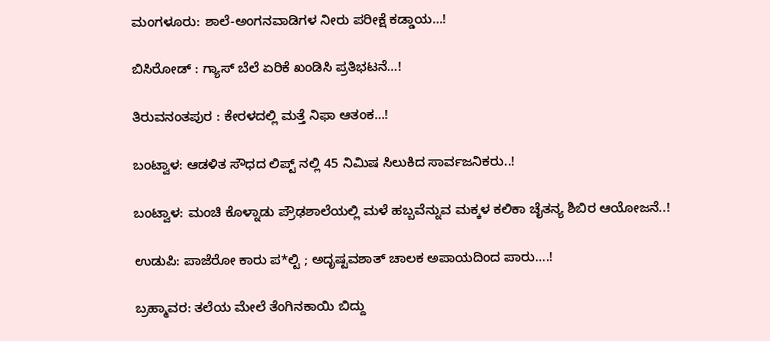ಮಂಗಳೂರು: ಶಾಲೆ-ಅಂಗನವಾಡಿಗಳ ನೀರು ಪರೀಕ್ಷೆ ಕಡ್ಡಾಯ…!

ಬಿಸಿರೋಡ್ : ಗ್ಯಾಸ್ ಬೆಲೆ ಏರಿಕೆ ಖಂಡಿಸಿ ಪ್ರತಿಭಟನೆ…!

ತಿರುವನಂತಪುರ : ಕೇರಳದಲ್ಲಿ ಮತ್ತೆ ನಿಫಾ ಆತಂಕ…!

ಬಂಟ್ವಾಳ: ಆಡಳಿತ ಸೌಧದ ಲಿಪ್ಟ್ ನಲ್ಲಿ 45 ನಿಮಿಷ ಸಿಲುಕಿದ ಸಾರ್ವಜನಿಕರು..!

ಬಂಟ್ವಾಳ: ಮಂಚಿ ಕೊಳ್ನಾಡು ಪ್ರೌಢಶಾಲೆಯಲ್ಲಿ ಮಳೆ ಹಬ್ಬವೆನ್ನುವ ಮಕ್ಕಳ ಕಲಿಕಾ ಚೈತನ್ಯ ಶಿಬಿರ ಆಯೋಜನೆ..!

ಉಡುಪಿ: ಪಾಜೆರೋ ಕಾರು ಪ*ಲ್ಟಿ ; ಅದೃಷ್ಟವಶಾತ್ ಚಾಲಕ ಅಪಾಯದಿಂದ ಪಾರು….!

ಬ್ರಹ್ಮಾವರ: ತಲೆಯ ಮೇಲೆ ತೆಂಗಿನಕಾಯಿ ಬಿದ್ದು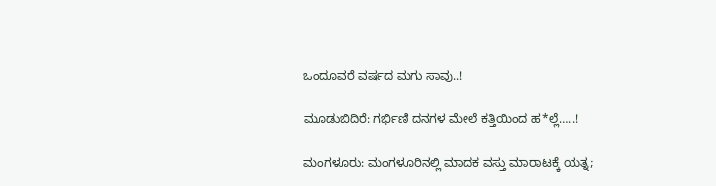ಒಂದೂವರೆ ವರ್ಷದ ಮಗು ಸಾವು..!

ಮೂಡುಬಿದಿರೆ: ಗರ್ಭಿಣಿ ದನಗಳ ಮೇಲೆ ಕತ್ತಿಯಿಂದ ಹ*ಲ್ಲೆ…..!

ಮಂಗಳೂರು: ಮಂಗಳೂರಿನಲ್ಲಿ ಮಾದಕ ವಸ್ತು ಮಾರಾಟಕ್ಕೆ ಯತ್ನ;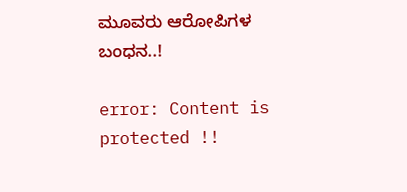ಮೂವರು ಆರೋಪಿಗಳ ಬಂಧನ..!

error: Content is protected !!